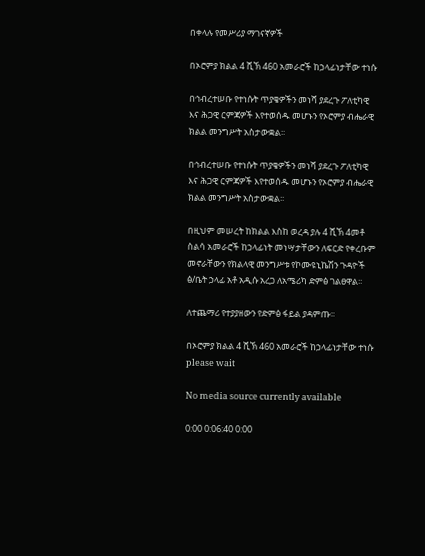በቀላሉ የመሥሪያ ማገናኛዎች

በኦሮምያ ክልል 4 ሺኽ 460 አመራሮች ከኃላፊነታቸው ተነሱ

በኅብረተሠቡ የተነሱት ጥያቄዎችን መነሻ ያደረጉ ፖለቲካዊ እና ሕጋዊ ርምጃዎች እየተወሰዱ መሆኑን የኦሮምያ ብሔራዊ ክልል መንግሥት አስታውቋል፡፡

በኅብረተሠቡ የተነሱት ጥያቄዎችን መነሻ ያደረጉ ፖለቲካዊ እና ሕጋዊ ርምጃዎች እየተወሰዱ መሆኑን የኦሮምያ ብሔራዊ ክልል መንግሥት አስታውቋል፡፡

በዚህም መሠረት ከክልል እስከ ወረዳ ያሉ 4 ሺኽ 4መቶ ስልሳ አመራሮች ከኃላፊነት መነሣታቸውን ለፍርድ የቀረቡም መኖራቸውን የክልላዊ መንግሥቱ የኮሙዩኒኬሽን ጉዳዮች ፅ/ቤት ኃላፊ አቶ አዲሱ አረጋ ለአሜሪካ ድምፅ ገልፀዋል፡፡

ለተጨማሪ የተያያዘውን የድምፅ ፋይል ያዳምጡ፡፡

በኦሮምያ ክልል 4 ሺኽ 460 አመራሮች ከኃላፊነታቸው ተነሱ
please wait

No media source currently available

0:00 0:06:40 0:00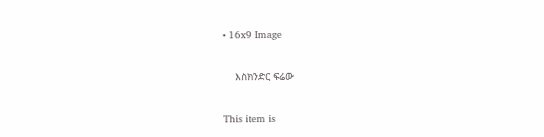• 16x9 Image

    እስክንድር ፍሬው

This item is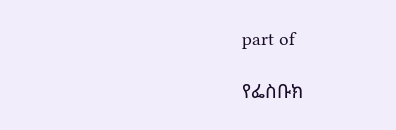part of

የፌስቡክ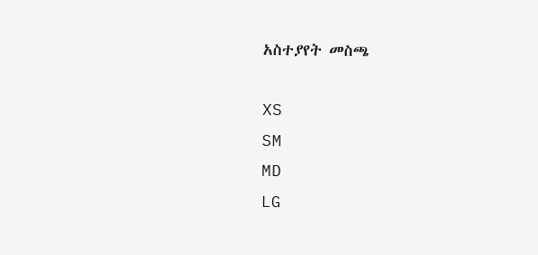አስተያየት መስጫ

XS
SM
MD
LG